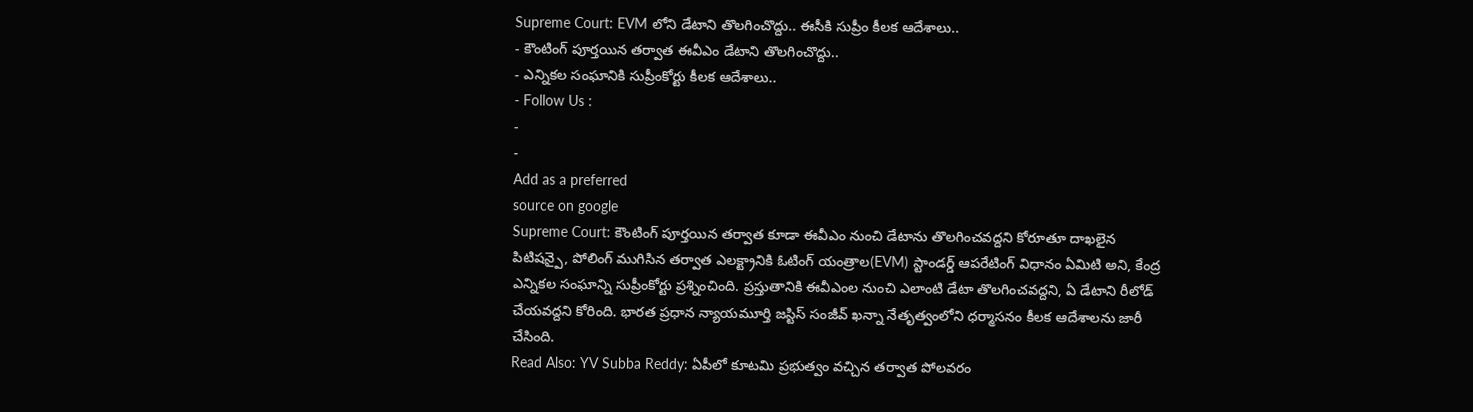Supreme Court: EVM లోని డేటాని తొలగించొద్దు.. ఈసీకి సుప్రీం కీలక ఆదేశాలు..
- కౌంటింగ్ పూర్తయిన తర్వాత ఈవీఎం డేటాని తొలగించొద్దు..
- ఎన్నికల సంఘానికి సుప్రీంకోర్టు కీలక ఆదేశాలు..
- Follow Us :
-
-
Add as a preferred
source on google
Supreme Court: కౌంటింగ్ పూర్తయిన తర్వాత కూడా ఈవీఎం నుంచి డేటాను తొలగించవద్దని కోరూతూ దాఖలైన పిటిషన్పై, పోలింగ్ ముగిసిన తర్వాత ఎలక్ట్రానికి ఓటింగ్ యంత్రాల(EVM) స్టాండర్డ్ ఆపరేటింగ్ విధానం ఏమిటి అని, కేంద్ర ఎన్నికల సంఘాన్ని సుప్రీంకోర్టు ప్రశ్నించింది. ప్రస్తుతానికి ఈవీఎంల నుంచి ఎలాంటి డేటా తొలగించవద్దని, ఏ డేటాని రీలోడ్ చేయవద్దని కోరింది. భారత ప్రధాన న్యాయమూర్తి జస్టిస్ సంజీవ్ ఖన్నా నేతృత్వంలోని ధర్మాసనం కీలక ఆదేశాలను జారీ చేసింది.
Read Also: YV Subba Reddy: ఏపీలో కూటమి ప్రభుత్వం వచ్చిన తర్వాత పోలవరం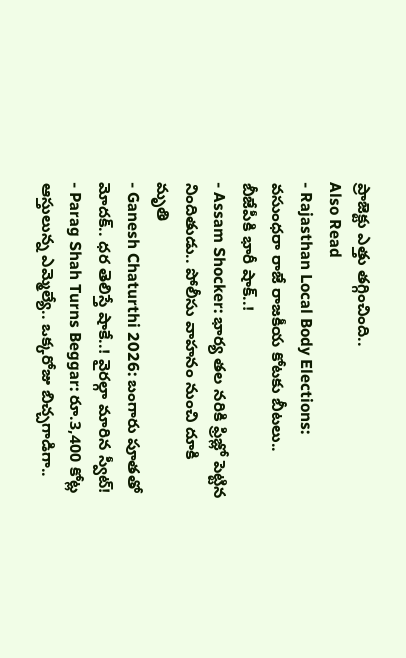ప్రాజెక్టు ఎత్తు తగ్గించింది..
Also Read
- Rajasthan Local Body Elections: వసుంధరా రాజే రాజకీయ కోటకు బీటలు.. బీజేపీకి భారీ షాక్..!
- Assam Shocker: భార్య తల నరికి ఫ్రిజ్లో పెట్టిన నిందితుడు.. పోలీసు వాహనం నుంచి దూకి మృతి
- Ganesh Chaturthi 2026: బంగారు పూతతో మోదక్.. ధర తెలిస్తే షాకే..! వైరల్గా మారిన స్వీట్!
- Parag Shah Turns Beggar: రూ.3,400 కోట్ల ఆస్తులున్న ఎమ్మెల్యే.. ఒక్కరోజు బిచ్చగాడిగా..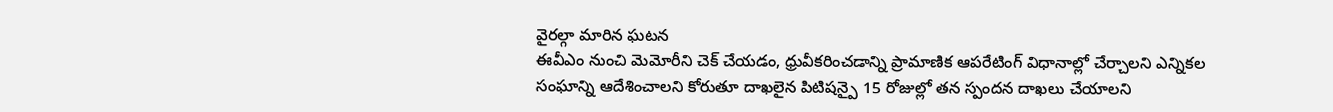వైరల్గా మారిన ఘటన
ఈవీఎం నుంచి మెమోరీని చెక్ చేయడం, ధ్రువీకరించడాన్ని ప్రామాణిక ఆపరేటింగ్ విధానాల్లో చేర్చాలని ఎన్నికల సంఘాన్ని ఆదేశించాలని కోరుతూ దాఖలైన పిటిషన్పై 15 రోజుల్లో తన స్పందన దాఖలు చేయాలని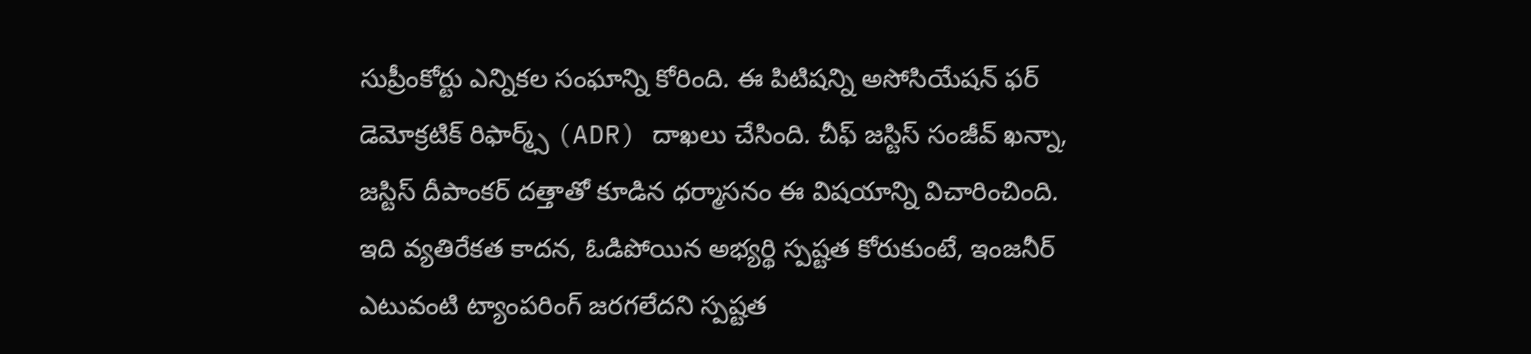సుప్రీంకోర్టు ఎన్నికల సంఘాన్ని కోరింది. ఈ పిటిషన్ని అసోసియేషన్ ఫర్ డెమోక్రటిక్ రిఫార్మ్స్ (ADR) దాఖలు చేసింది. చీఫ్ జస్టిస్ సంజీవ్ ఖన్నా, జస్టిస్ దీపాంకర్ దత్తాతో కూడిన ధర్మాసనం ఈ విషయాన్ని విచారించింది.
ఇది వ్యతిరేకత కాదన, ఓడిపోయిన అభ్యర్థి స్పష్టత కోరుకుంటే, ఇంజనీర్ ఎటువంటి ట్యాంపరింగ్ జరగలేదని స్పష్టత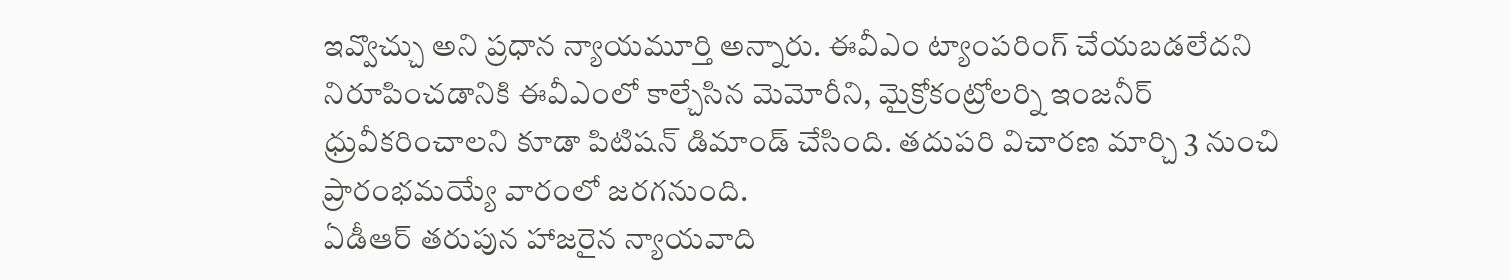ఇవ్వొచ్చు అని ప్రధాన న్యాయమూర్తి అన్నారు. ఈవీఎం ట్యాంపరింగ్ చేయబడలేదని నిరూపించడానికి ఈవీఎంలో కాల్చేసిన మెమోరీని, మైక్రోకంట్రోలర్ని ఇంజనీర్ ధ్రువీకరించాలని కూడా పిటిషన్ డిమాండ్ చేసింది. తదుపరి విచారణ మార్చి 3 నుంచి ప్రారంభమయ్యే వారంలో జరగనుంది.
ఏడీఆర్ తరుపున హాజరైన న్యాయవాది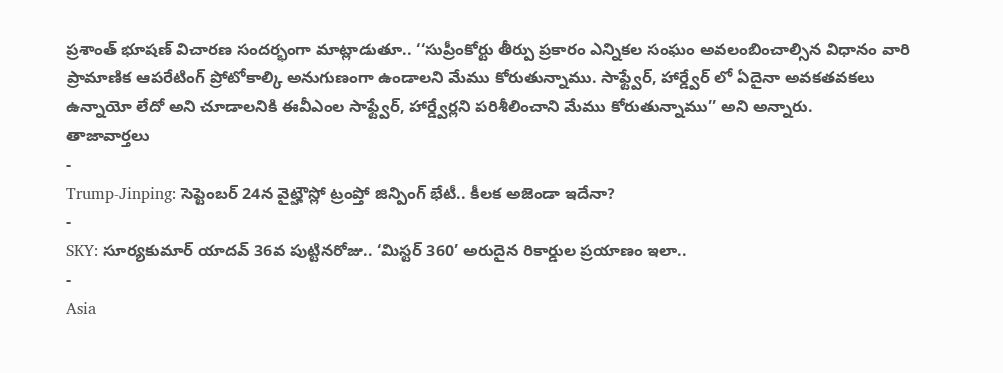ప్రశాంత్ భూషణ్ విచారణ సందర్భంగా మాట్లాడుతూ.. ‘‘సుప్రీంకోర్టు తీర్పు ప్రకారం ఎన్నికల సంఘం అవలంబించాల్సిన విధానం వారి ప్రామాణిక ఆపరేటింగ్ ప్రోటోకాల్కి అనుగుణంగా ఉండాలని మేము కోరుతున్నాము. సాఫ్ట్వేర్, హార్డ్వేర్ లో ఏదైనా అవకతవకలు ఉన్నాయో లేదో అని చూడాలనికి ఈవీఎంల సాఫ్ట్వేర్, హార్డ్వేర్లని పరిశీలించాని మేము కోరుతున్నాము’’ అని అన్నారు.
తాజావార్తలు
-
Trump-Jinping: సెప్టెంబర్ 24న వైట్హౌస్లో ట్రంప్తో జిన్పింగ్ భేటీ.. కీలక అజెండా ఇదేనా?
-
SKY: సూర్యకుమార్ యాదవ్ 36వ పుట్టినరోజు.. ‘మిస్టర్ 360’ అరుదైన రికార్డుల ప్రయాణం ఇలా..
-
Asia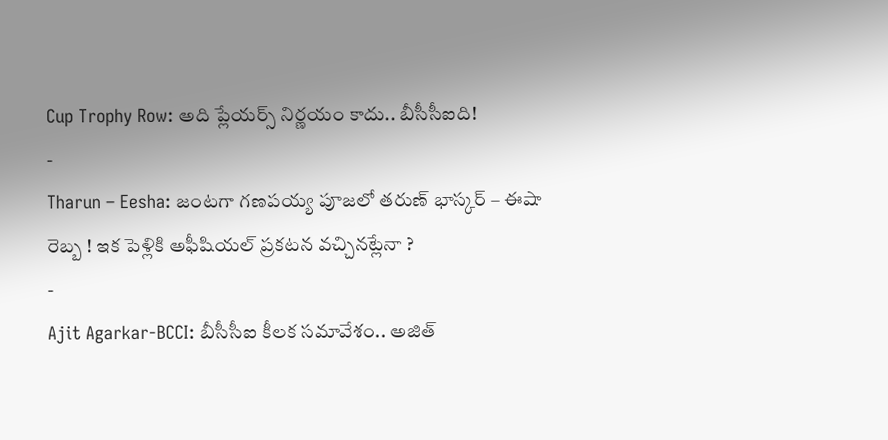Cup Trophy Row: అది ప్లేయర్స్ నిర్ణయం కాదు.. బీసీసీఐది!
-
Tharun – Eesha: జంటగా గణపయ్య పూజలో తరుణ్ భాస్కర్ – ఈషా రెబ్బ ! ఇక పెళ్లికి అఫీషియల్ ప్రకటన వచ్చినట్లేనా ?
-
Ajit Agarkar-BCCI: బీసీసీఐ కీలక సమావేశం.. అజిత్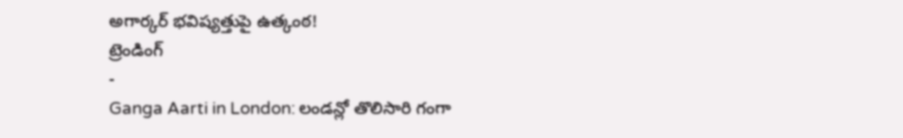అగార్కర్ భవిష్యత్తుపై ఉత్కంఠ!
ట్రెండింగ్
-
Ganga Aarti in London: లండన్లో తొలిసారి గంగా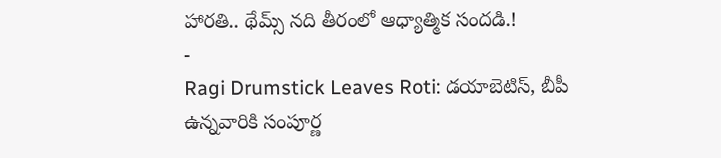హారతి.. థేమ్స్ నది తీరంలో ఆధ్యాత్మిక సందడి.!
-
Ragi Drumstick Leaves Roti: డయాబెటిస్, బీపీ ఉన్నవారికి సంపూర్ణ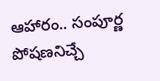ఆహారం.. సంపూర్ణ పోషణనిచ్చే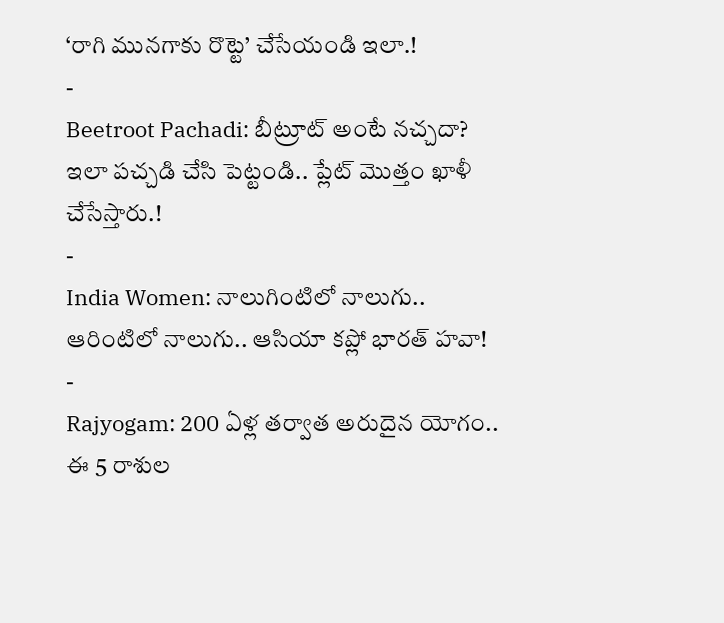‘రాగి మునగాకు రొట్టె’ చేసేయండి ఇలా.!
-
Beetroot Pachadi: బీట్రూట్ అంటే నచ్చదా? ఇలా పచ్చడి చేసి పెట్టండి.. ప్లేట్ మొత్తం ఖాళీ చేసేస్తారు.!
-
India Women: నాలుగింటిలో నాలుగు.. ఆరింటిలో నాలుగు.. ఆసియా కప్లో భారత్ హవా!
-
Rajyogam: 200 ఏళ్ల తర్వాత అరుదైన యోగం.. ఈ 5 రాశుల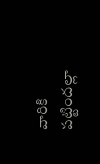వారికి పట్టిందల్లా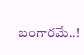బంగారమే..!